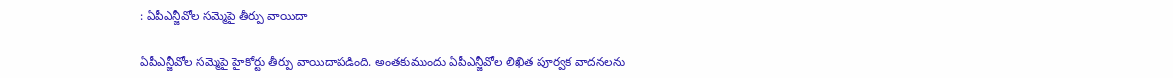: ఏపీఎన్జీవోల సమ్మెపై తీర్పు వాయిదా

ఏపీఎన్జీవోల సమ్మెపై హైకోర్టు తీర్పు వాయిదాపడింది. అంతకుముందు ఏపీఎన్జీవోల లిఖిత పూర్వక వాదనలను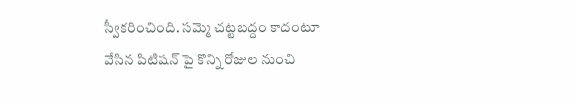స్వీకరించింది. సమ్మె చట్టబద్దం కాదంటూ వేసిన పిటిషన్ పై కొన్ని రోజుల నుంచి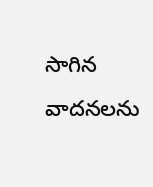సాగిన వాదనలను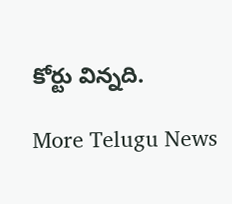కోర్టు విన్నది.

More Telugu News